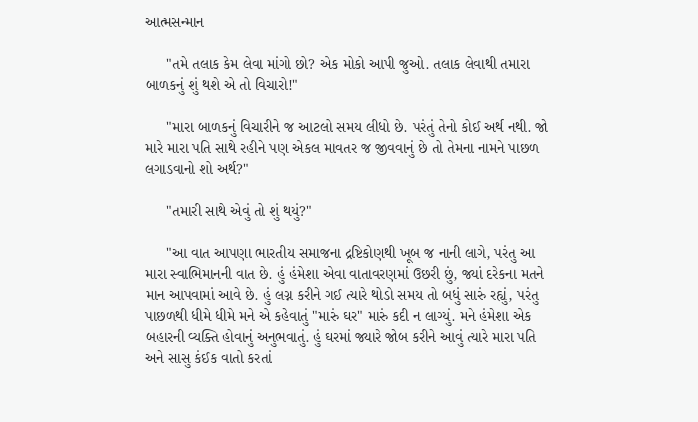આત્મસન્માન

     "તમે તલાક કેમ લેવા માંગો છો? એક મોકો આપી જુઓ. તલાક લેવાથી તમારા બાળકનું શું થશે એ તો વિચારો!"

     "મારા બાળકનું વિચારીને જ આટલો સમય લીધો છે. પરંતું તેનો કોઈ અર્થ નથી. જો મારે મારા પતિ સાથે રહીને પણ એકલ માવતર જ જીવવાનું છે તો તેમના નામને પાછળ લગાડવાનો શો અર્થ?"

     "તમારી સાથે એવું તો શું થયું?"

     "આ વાત આપણા ભારતીય સમાજના દ્રષ્ટિકોણથી ખૂબ જ નાની લાગે, પરંતુ આ મારા સ્વાભિમાનની વાત છે. હું હંમેશા એવા વાતાવરણમાં ઉછરી છું, જ્યાં દરેકના મતને માન આપવામાં આવે છે. હું લગ્ન કરીને ગઈ ત્યારે થોડો સમય તો બધું સારું રહ્યું, પરંતુ પાછળથી ધીમે ધીમે મને એ કહેવાતું "મારું ઘર" મારું કદી ન લાગ્યું. મને હંમેશા એક બહારની વ્યક્તિ હોવાનું અનુભવાતું. હું ઘરમાં જ્યારે જોબ કરીને આવું ત્યારે મારા પતિ અને સાસુ કંઈક વાતો કરતાં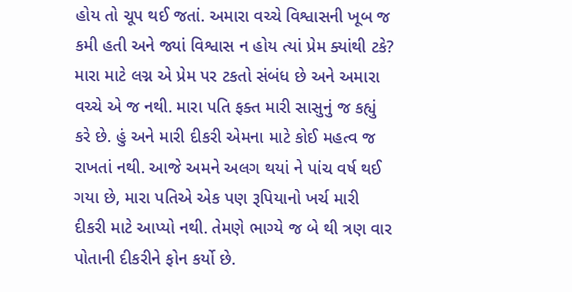હોય તો ચૂપ થઈ જતાં. અમારા વચ્ચે વિશ્વાસની ખૂબ જ કમી હતી અને જ્યાં વિશ્વાસ ન હોય ત્યાં પ્રેમ ક્યાંથી ટકે? મારા માટે લગ્ન એ પ્રેમ પર ટકતો સંબંધ છે અને અમારા વચ્ચે એ જ નથી. મારા પતિ ફક્ત મારી સાસુનું જ કહ્યું કરે છે. હું અને મારી દીકરી એમના માટે કોઈ મહત્વ જ રાખતાં નથી. આજે અમને અલગ થયાં ને પાંચ વર્ષ થઈ ગયા છે, મારા પતિએ એક પણ રૂપિયાનો ખર્ચ મારી દીકરી માટે આપ્યો નથી. તેમણે ભાગ્યે જ બે થી ત્રણ વાર પોતાની દીકરીને ફોન કર્યો છે.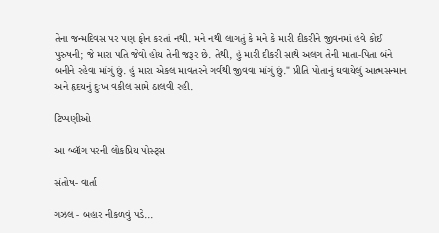તેના જન્મદિવસ પર પણ ફોન કરતાં નથી. મને નથી લાગતું કે મને કે મારી દીકરીને જીવનમાં હવે કોઈ પુરુષની; જે મારા પતિ જેવો હોય તેની જરૂર છે. તેથી, હું મારી દીકરી સાથે અલગ તેની માતા-પિતા બંને બનીને રહેવા માંગું છું. હું મારા એકલ માવતરને ગર્વથી જીવવા માંગું છું." પ્રીતિ પોતાનું ઘવાયેલું આત્મસન્માન અને હૃદયનું દુઃખ વકીલ સામે ઠાલવી રહી.

ટિપ્પણીઓ

આ બ્લૉગ પરની લોકપ્રિય પોસ્ટ્સ

સંતોષ- વાર્તા

ગઝલ - બહાર નીકળવું પડે...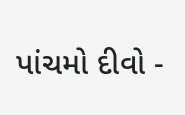પાંચમો દીવો -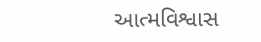આત્મવિશ્વાસ